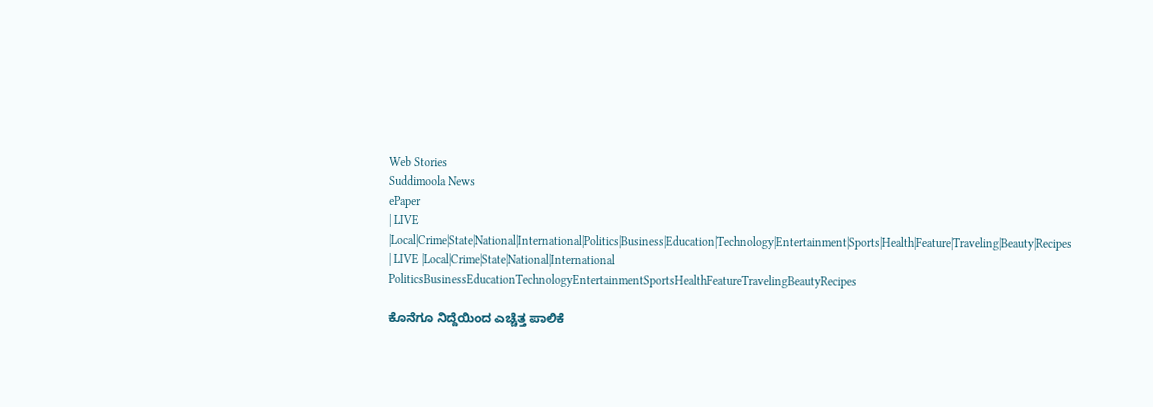Web Stories
Suddimoola News
ePaper
| LIVE |Local|Crime|State|National|International|Politics|Business|Education|Technology|Entertainment|Sports|Health|Feature|Traveling|Beauty|Recipes
| LIVE |Local|Crime|State|National|International
PoliticsBusinessEducationTechnologyEntertainmentSportsHealthFeatureTravelingBeautyRecipes

ಕೊನೆಗೂ ನಿದ್ದೆಯಿಂದ ಎಚ್ಚೆತ್ತ ಪಾಲಿಕೆ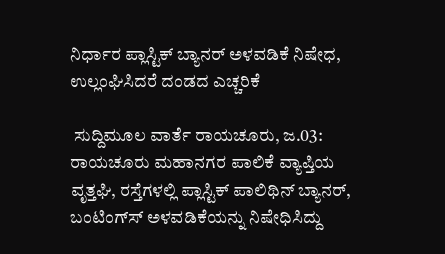ನಿರ್ಧಾರ ಪ್ಲಾಸ್ಟಿಕ್ ಬ್ಯಾನರ್ ಅಳವಡಿಕೆ ನಿಷೇಧ, ಉಲ್ಲಂಘಿಸಿದರೆ ದಂಡದ ಎಚ್ಚರಿಕೆ

 ಸುದ್ದಿಮೂಲ ವಾರ್ತೆ ರಾಯಚೂರು, ಜ.03:
ರಾಯಚೂರು ಮಹಾನಗರ ಪಾಲಿಕೆ ವ್ಯಾಪ್ತಿಯ ವೃತ್ತಘಿ, ರಸ್ತೆಗಳಲ್ಲಿ ಪ್ಲಾಸ್ಟಿಕ್ ಪಾಲಿಥಿನ್ ಬ್ಯಾನರ್, ಬಂಟಿಂಗ್‌ಸ್‌ ಅಳವಡಿಕೆಯನ್ನು ನಿಷೇಧಿಸಿದ್ದು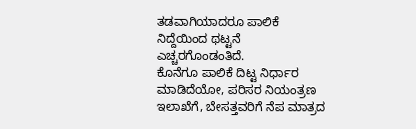ತಡವಾಗಿಯಾದರೂ ಪಾಲಿಕೆ ನಿದ್ದೆಯಿಂದ ಥಟ್ಟನೆ ಎಚ್ಚರಗೊಂಡಂತಿದೆ.
ಕೊನೆಗೂ ಪಾಲಿಕೆ ದಿಟ್ಟ ನಿರ್ಧಾರ ಮಾಡಿದೆಯೋ, ಪರಿಸರ ನಿಯಂತ್ರಣ ಇಲಾಖೆಗೆ, ಬೇಸತ್ತವರಿಗೆ ನೆಪ ಮಾತ್ರದ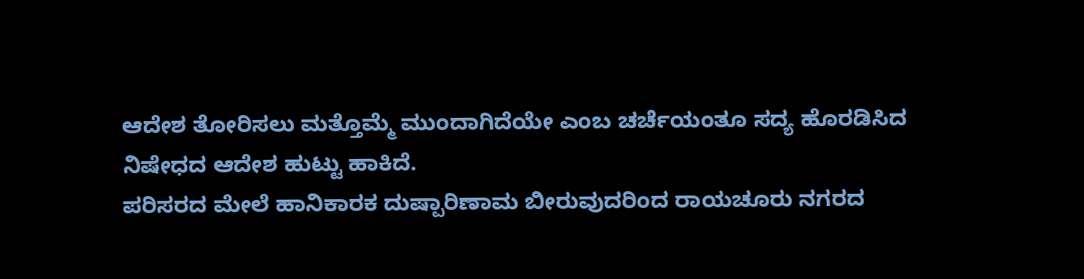ಆದೇಶ ತೋರಿಸಲು ಮತ್ತೊಮ್ಮೆ ಮುಂದಾಗಿದೆಯೇ ಎಂಬ ಚರ್ಚೆಯಂತೂ ಸದ್ಯ ಹೊರಡಿಸಿದ ನಿಷೇಧದ ಆದೇಶ ಹುಟ್ಟು ಹಾಕಿದೆ.
ಪರಿಸರದ ಮೇಲೆ ಹಾನಿಕಾರಕ ದುಷ್ಪಾರಿಣಾಮ ಬೀರುವುದರಿಂದ ರಾಯಚೂರು ನಗರದ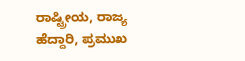ರಾಷ್ಟ್ರೀಯ, ರಾಜ್ಯ ಹೆದ್ದಾರಿ, ಪ್ರಮುಖ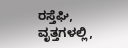ರಸ್ತೆಘಿ, ವೃತ್ತಗಳಲ್ಲಿ,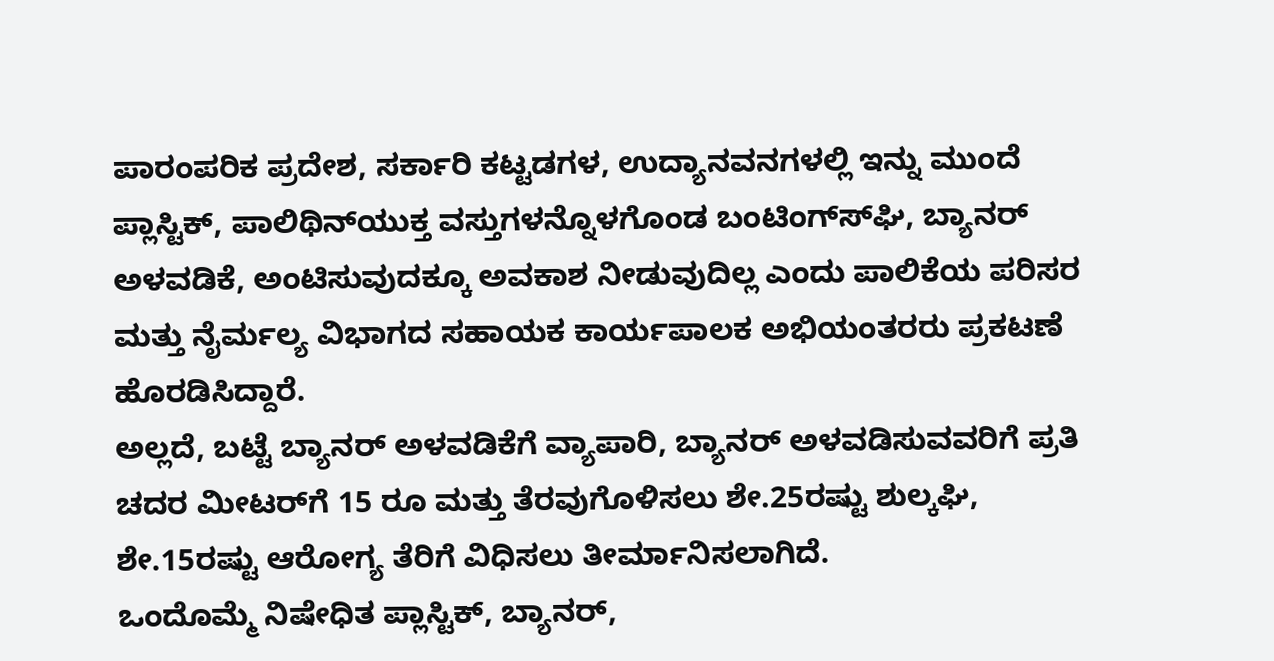ಪಾರಂಪರಿಕ ಪ್ರದೇಶ, ಸರ್ಕಾರಿ ಕಟ್ಟಡಗಳ, ಉದ್ಯಾನವನಗಳಲ್ಲಿ ಇನ್ನು ಮುಂದೆ ಪ್ಲಾಸ್ಟಿಕ್, ಪಾಲಿಥಿನ್‌ಯುಕ್ತ ವಸ್ತುಗಳನ್ನೊಳಗೊಂಡ ಬಂಟಿಂಗ್‌ಸ್‌‌ಘಿ, ಬ್ಯಾನರ್ ಅಳವಡಿಕೆ, ಅಂಟಿಸುವುದಕ್ಕೂ ಅವಕಾಶ ನೀಡುವುದಿಲ್ಲ ಎಂದು ಪಾಲಿಕೆಯ ಪರಿಸರ ಮತ್ತು ನೈರ್ಮಲ್ಯ ವಿಭಾಗದ ಸಹಾಯಕ ಕಾರ್ಯಪಾಲಕ ಅಭಿಯಂತರರು ಪ್ರಕಟಣೆ ಹೊರಡಿಸಿದ್ದಾರೆ.
ಅಲ್ಲದೆ, ಬಟ್ಟೆ ಬ್ಯಾನರ್ ಅಳವಡಿಕೆಗೆ ವ್ಯಾಪಾರಿ, ಬ್ಯಾನರ್ ಅಳವಡಿಸುವವರಿಗೆ ಪ್ರತಿ ಚದರ ಮೀಟರ್‌ಗೆ 15 ರೂ ಮತ್ತು ತೆರವುಗೊಳಿಸಲು ಶೇ.25ರಷ್ಟು ಶುಲ್ಕಘಿ, ಶೇ.15ರಷ್ಟು ಆರೋಗ್ಯ ತೆರಿಗೆ ವಿಧಿಸಲು ತೀರ್ಮಾನಿಸಲಾಗಿದೆ.
ಒಂದೊಮ್ಮೆ ನಿಷೇಧಿತ ಪ್ಲಾಸ್ಟಿಕ್, ಬ್ಯಾನರ್,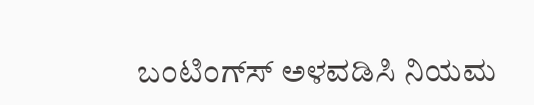ಬಂಟಿಂಗ್‌ಸ್‌ ಅಳವಡಿಸಿ ನಿಯಮ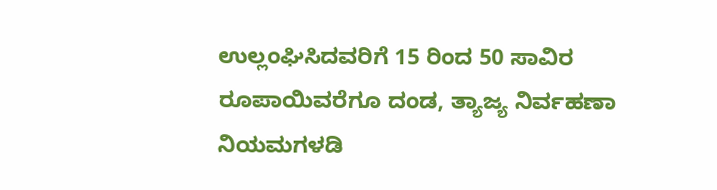ಉಲ್ಲಂಘಿಸಿದವರಿಗೆ 15 ರಿಂದ 50 ಸಾವಿರ ರೂಪಾಯಿವರೆಗೂ ದಂಡ, ತ್ಯಾಜ್ಯ ನಿರ್ವಹಣಾ ನಿಯಮಗಳಡಿ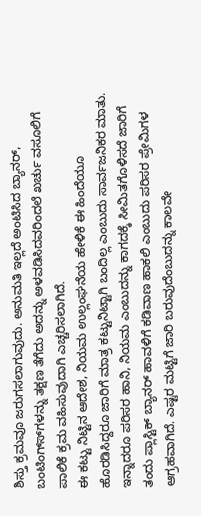ಶಿಸ್ತು ಕ್ರಮವೂ ಜರುಗಸಲಾಗುವುದು. ಅನುಮತಿ ಇಲ್ಲದೆ ಅಂಟಿಸಿದ ಬ್ಯಾನರ್, ಬಂಟಿಂಗ್‌ಸ್‌‌ಗಳನ್ನು ತಕ್ಷಣ ತೆಗೆದು ಅದನ್ನು ಅಳವಡಿಸಿದವರಿಂದಲೆ ಖರ್ಚು ವಸೂಲಿಗೆ ಪಾಲಿಕೆ ಕ್ರಮ ವಹಿಸುವುದಾಗಿ ಎಚ್ಚರಿಸಲಾಗಿದೆ.
ಈ ಕಟ್ಟು ನಿಟ್ಟಿನ ಆದೇಶ, ನಿಯಮ ಉಲ್ಲಂಘನೆಯ ಹೇಳಿಕೆ ಈ ಹಿಂದೆಯೂ ಹೊರಡಿಸಿದ್ದರೂ ಜಾರಿಗೆ ಮಾತ್ರ ಕಟ್ಟುನಿಟ್ಟಾಗಿ ಬಂದಿಲ್ಲ ಎಂಬುದು ಸಾರ್ವಜನಿಕರ ಮಾತು. ಇನ್ನಾದರೂ ಪರಿಸರ ಹಾನಿ, ನಿಯಮ ಎಂಬುದನ್ನು ಕಾಗದಕ್ಕೆ ಸೀಮಿತಗೊಳಿಸದೆ ಜಾರಿಗೆ ತಂದು ಪ್ಲಾಸ್ಟಿಕ್ ಬ್ಯಾನರ್ ಹಾವಳಿಗೆ ಕಡಿವಾಣ ಹಾಕಲಿ ಎಂಬುದು ಪರಿಸರ ಪ್ರೇಮಿಗಳ ಆಗ್ರಹವಾಗಿದೆ. ಎಷ್ಟರ ಮಟ್ಟಿಗೆ ಜಾರಿ ಬರುವುದೆಂಬುದನ್ನು ಕಾಲವೇ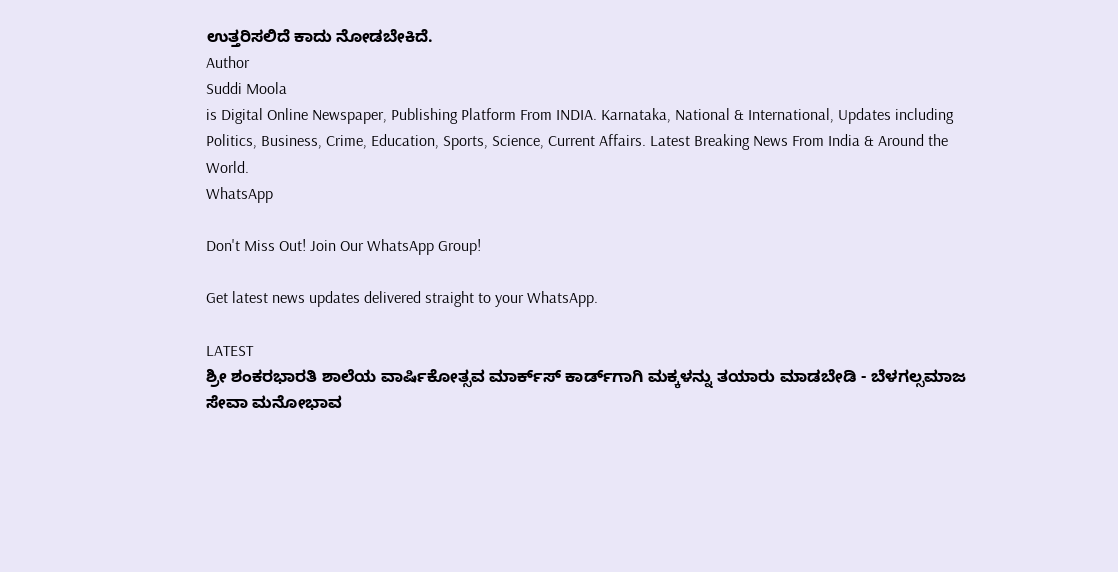ಉತ್ತರಿಸಲಿದೆ ಕಾದು ನೋಡಬೇಕಿದೆ.
Author
Suddi Moola
is Digital Online Newspaper, Publishing Platform From INDIA. Karnataka, National & International, Updates including Politics, Business, Crime, Education, Sports, Science, Current Affairs. Latest Breaking News From India & Around the World.
WhatsApp

Don't Miss Out! Join Our WhatsApp Group!

Get latest news updates delivered straight to your WhatsApp.

LATEST
ಶ್ರೀ ಶಂಕರಭಾರತಿ ಶಾಲೆಯ ವಾರ್ಷಿಕೋತ್ಸವ ಮಾರ್ಕ್‌ಸ್‌ ಕಾರ್ಡ್‌ಗಾಗಿ ಮಕ್ಕಳನ್ನು ತಯಾರು ಮಾಡಬೇಡಿ - ಬೆಳಗಲ್ಸಮಾಜ ಸೇವಾ ಮನೋಭಾವ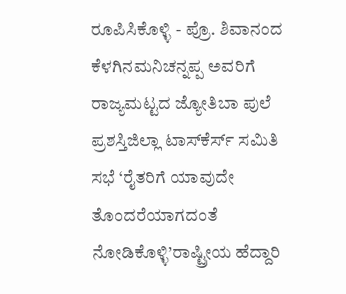ರೂಪಿಸಿಕೊಳ್ಳಿ - ಪ್ರೊ. ಶಿವಾನಂದ ಕೆಳಗಿನಮನಿಚನ್ನಪ್ಪ ಅವರಿಗೆ ರಾಜ್ಯಮಟ್ಟದ ಜ್ಯೋತಿಬಾ ಪುಲೆ ಪ್ರಶಸ್ತಿಜಿಲ್ಲಾ ಟಾಸ್‌‌ಕೆರ್ಸ್ ಸಮಿತಿ ಸಭೆ ‘ರೈತರಿಗೆ ಯಾವುದೇ ತೊಂದರೆಯಾಗದಂತೆ ನೋಡಿಕೊಳ್ಳಿ’ರಾಷ್ಟ್ರೀಯ ಹೆದ್ದಾರಿ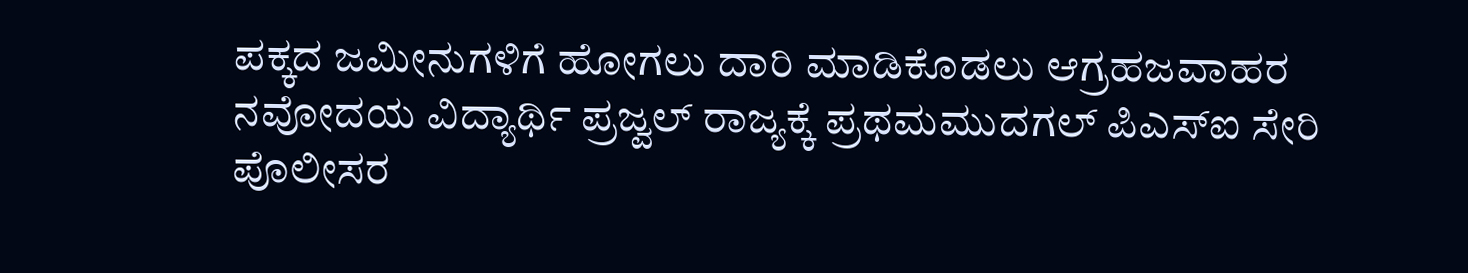ಪಕ್ಕದ ಜಮೀನುಗಳಿಗೆ ಹೋಗಲು ದಾರಿ ಮಾಡಿಕೊಡಲು ಆಗ್ರಹಜವಾಹರ ನವೋದಯ ವಿದ್ಯಾರ್ಥಿ ಪ್ರಜ್ವಲ್ ರಾಜ್ಯಕ್ಕೆ ಪ್ರಥಮಮುದಗಲ್ ಪಿಎಸ್‌ಐ ಸೇರಿ ಪೊಲೀಸರ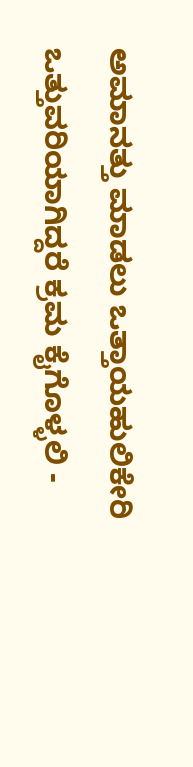ಅಮಾನತ್ತು ಮಾಡಲು ಒತ್ತಾಯಹುಲಿಕೇರಿ ಒತ್ತುವರಿಯಾಗಿದ್ದರೆ ಕ್ರಮ ಕೈಗೊಳ್ಳಲಿ -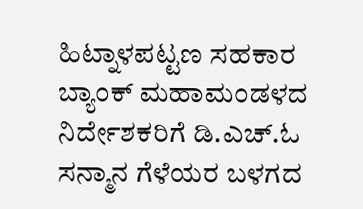ಹಿಟ್ನಾಳಪಟ್ಟಣ ಸಹಕಾರ ಬ್ಯಾಂಕ್ ಮಹಾಮಂಡಳದ ನಿರ್ದೇಶಕರಿಗೆ ಡಿ.ಎಚ್.ಓ ಸನ್ಮಾನ ಗೆಳೆಯರ ಬಳಗದ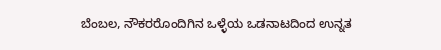ಬೆಂಬಲ, ನೌಕರರೊಂದಿಗಿನ ಒಳ್ಳೆಯ ಒಡನಾಟದಿಂದ ಉನ್ನತ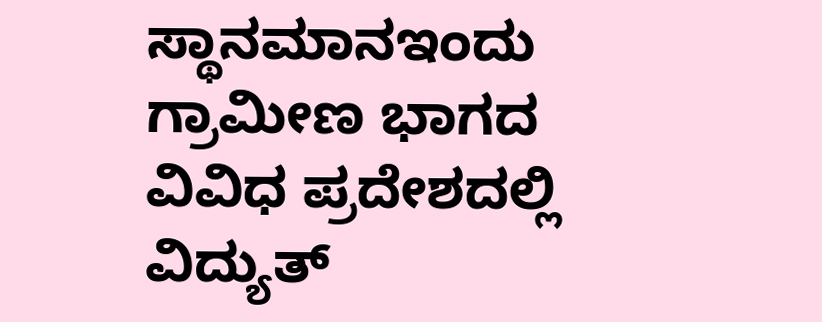ಸ್ಥಾನಮಾನಇಂದು ಗ್ರಾಮೀಣ ಭಾಗದ ವಿವಿಧ ಪ್ರದೇಶದಲ್ಲಿ ವಿದ್ಯುತ್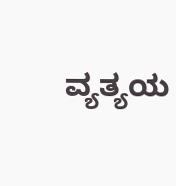ವ್ಯತ್ಯಯ